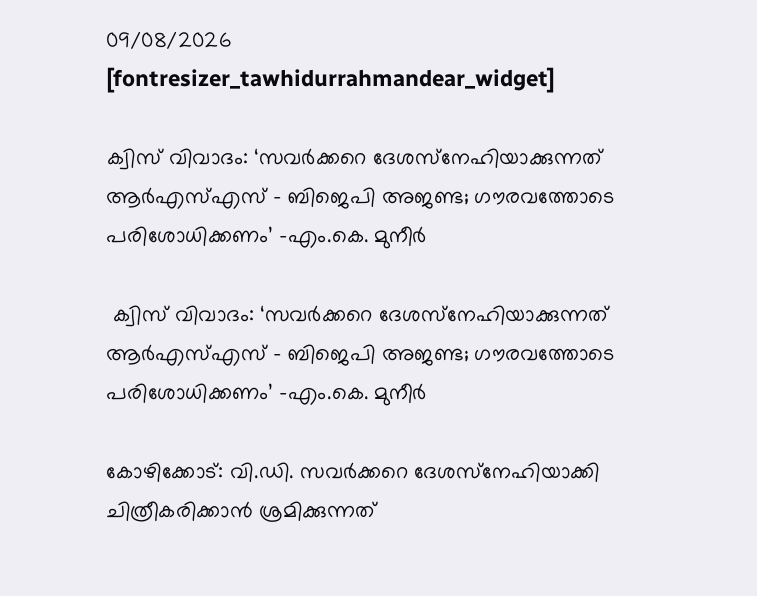09/08/2026
[fontresizer_tawhidurrahmandear_widget]

ക്വിസ് വിവാദം: ‘സവർക്കറെ ദേശസ്‌നേഹിയാക്കുന്നത് ആർഎസ്എസ് – ബിജെപി അജണ്ട; ഗൗരവത്തോടെ പരിശോധിക്കണം’ -എം.കെ. മുനീർ

 ക്വിസ് വിവാദം: ‘സവർക്കറെ ദേശസ്‌നേഹിയാക്കുന്നത് ആർഎസ്എസ് – ബിജെപി അജണ്ട; ഗൗരവത്തോടെ പരിശോധിക്കണം’ -എം.കെ. മുനീർ

കോഴിക്കോട്: വി.ഡി. സവർക്കറെ ദേശസ്‌നേഹിയാക്കി ചിത്രീകരിക്കാൻ ശ്രമിക്കുന്നത്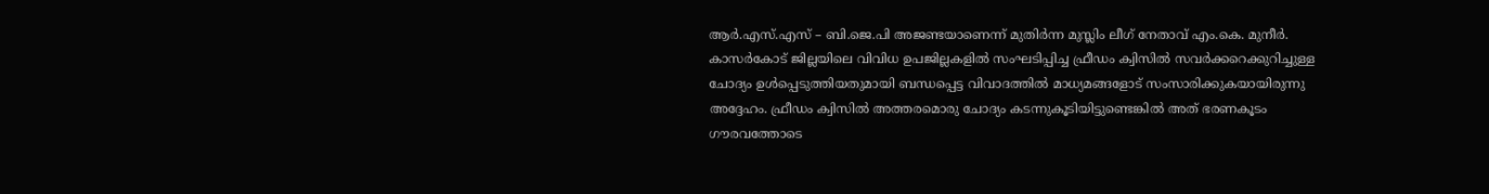ആർ.എസ്.എസ് – ബി.ജെ.പി അജണ്ടയാണെന്ന് മുതിർന്ന മുസ്ലിം ലീഗ് നേതാവ് എം.കെ. മുനീർ. കാസർകോട് ജില്ലയിലെ വിവിധ ഉപജില്ലകളിൽ സംഘടിപ്പിച്ച ഫ്രീഡം ക്വിസിൽ സവർക്കറെക്കുറിച്ചുള്ള ചോദ്യം ഉൾപ്പെടുത്തിയതുമായി ബന്ധപ്പെട്ട വിവാദത്തിൽ മാധ്യമങ്ങളോട് സംസാരിക്കുകയായിരുന്നു അദ്ദേഹം. ഫ്രീഡം ക്വിസിൽ അത്തരമൊരു ചോദ്യം കടന്നുകൂടിയിട്ടുണ്ടെങ്കിൽ അത് ഭരണകൂടം ഗൗരവത്തോടെ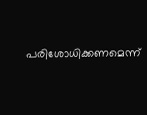പരിശോധിക്കണമെന്ന്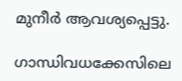മുനീർ ആവശ്യപ്പെട്ടു.

ഗാന്ധിവധക്കേസിലെ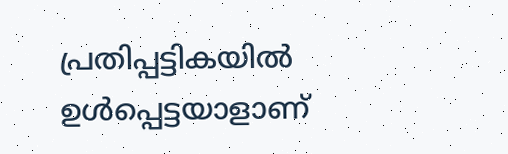പ്രതിപ്പട്ടികയിൽ ഉൾപ്പെട്ടയാളാണ്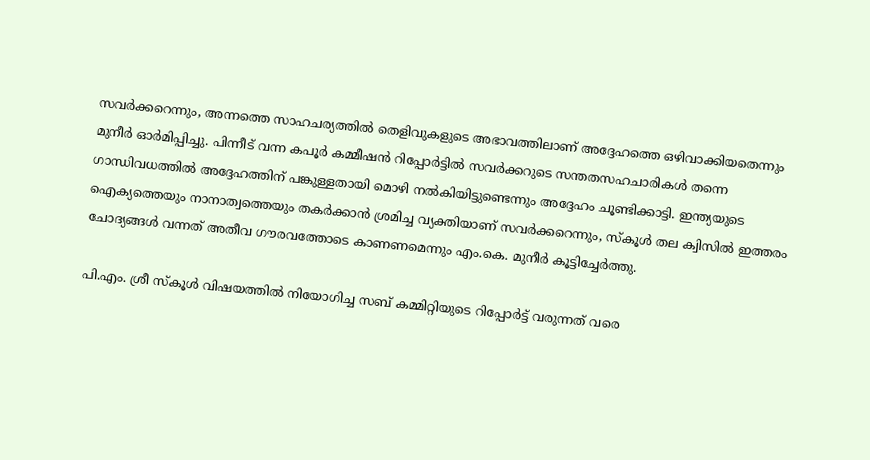സവർക്കറെന്നും, അന്നത്തെ സാഹചര്യത്തിൽ തെളിവുകളുടെ അഭാവത്തിലാണ് അദ്ദേഹത്തെ ഒഴിവാക്കിയതെന്നും മുനീർ ഓർമിപ്പിച്ചു. പിന്നീട് വന്ന കപൂർ കമ്മീഷൻ റിപ്പോർട്ടിൽ സവർക്കറുടെ സന്തതസഹചാരികൾ തന്നെ ഗാന്ധിവധത്തിൽ അദ്ദേഹത്തിന് പങ്കുള്ളതായി മൊഴി നൽകിയിട്ടുണ്ടെന്നും അദ്ദേഹം ചൂണ്ടിക്കാട്ടി. ഇന്ത്യയുടെ ഐക്യത്തെയും നാനാത്വത്തെയും തകർക്കാൻ ശ്രമിച്ച വ്യക്തിയാണ് സവർക്കറെന്നും, സ്കൂൾ തല ക്വിസിൽ ഇത്തരം ചോദ്യങ്ങൾ വന്നത് അതീവ ഗൗരവത്തോടെ കാണണമെന്നും എം.കെ. മുനീർ കൂട്ടിച്ചേർത്തു.

പി.എം. ശ്രീ സ്കൂൾ വിഷയത്തിൽ നിയോഗിച്ച സബ് കമ്മിറ്റിയുടെ റിപ്പോർട്ട് വരുന്നത് വരെ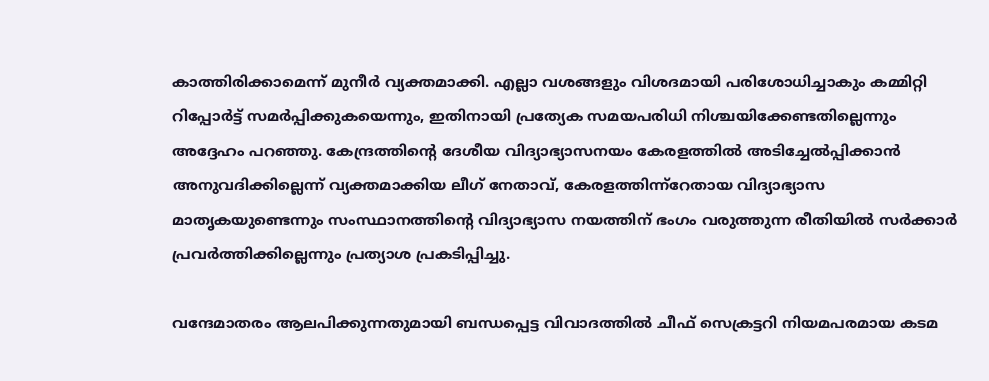കാത്തിരിക്കാമെന്ന് മുനീർ വ്യക്തമാക്കി. എല്ലാ വശങ്ങളും വിശദമായി പരിശോധിച്ചാകും കമ്മിറ്റി റിപ്പോർട്ട് സമർപ്പിക്കുകയെന്നും, ഇതിനായി പ്രത്യേക സമയപരിധി നിശ്ചയിക്കേണ്ടതില്ലെന്നും അദ്ദേഹം പറഞ്ഞു. കേന്ദ്രത്തിന്റെ ദേശീയ വിദ്യാഭ്യാസനയം കേരളത്തിൽ അടിച്ചേൽപ്പിക്കാൻ അനുവദിക്കില്ലെന്ന് വ്യക്തമാക്കിയ ലീഗ് നേതാവ്, കേരളത്തിന്ന്റേതായ വിദ്യാഭ്യാസ മാതൃകയുണ്ടെന്നും സംസ്ഥാനത്തിന്റെ വിദ്യാഭ്യാസ നയത്തിന് ഭംഗം വരുത്തുന്ന രീതിയിൽ സർക്കാർ പ്രവർത്തിക്കില്ലെന്നും പ്രത്യാശ പ്രകടിപ്പിച്ചു.

വന്ദേമാതരം ആലപിക്കുന്നതുമായി ബന്ധപ്പെട്ട വിവാദത്തിൽ ചീഫ് സെക്രട്ടറി നിയമപരമായ കടമ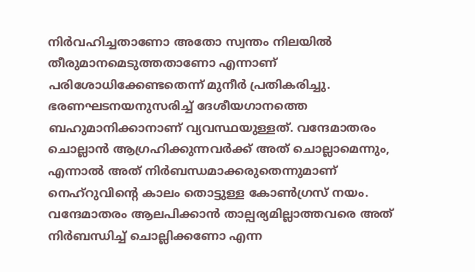നിർവഹിച്ചതാണോ അതോ സ്വന്തം നിലയിൽ തീരുമാനമെടുത്തതാണോ എന്നാണ് പരിശോധിക്കേണ്ടതെന്ന് മുനീർ പ്രതികരിച്ചു. ഭരണഘടനയനുസരിച്ച് ദേശീയഗാനത്തെ ബഹുമാനിക്കാനാണ് വ്യവസ്ഥയുള്ളത്. വന്ദേമാതരം ചൊല്ലാൻ ആഗ്രഹിക്കുന്നവർക്ക് അത് ചൊല്ലാമെന്നും, എന്നാൽ അത് നിർബന്ധമാക്കരുതെന്നുമാണ് നെഹ്‌റുവിന്റെ കാലം തൊട്ടുള്ള കോൺഗ്രസ് നയം. വന്ദേമാതരം ആലപിക്കാൻ താല്പര്യമില്ലാത്തവരെ അത് നിർബന്ധിച്ച് ചൊല്ലിക്കണോ എന്ന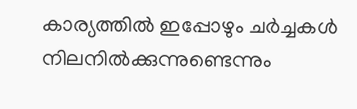കാര്യത്തിൽ ഇപ്പോഴും ചർച്ചകൾ നിലനിൽക്കുന്നുണ്ടെന്നും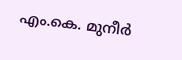എം.കെ. മുനീർ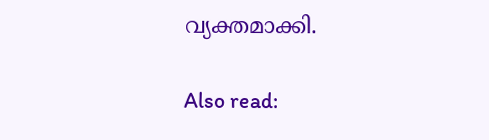വ്യക്തമാക്കി.

Also read: